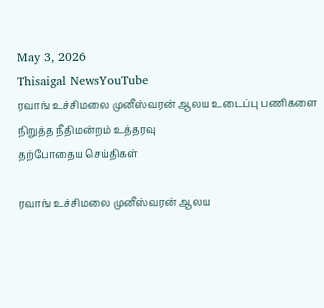May 3, 2026
Thisaigal NewsYouTube
ரவாங் உச்சிமலை முனீஸ்வரன் ஆலய உடைப்பு பணிகளை நிறுத்த நீதிமன்றம் உத்தரவு
தற்போதைய செய்திகள்

ரவாங் உச்சிமலை முனீஸ்வரன் ஆலய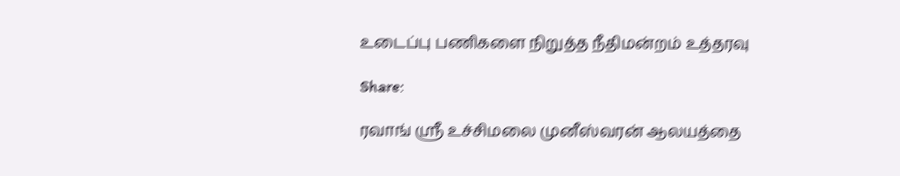உடைப்பு பணிகளை நிறுத்த நீதிமன்றம் உத்தரவு

Share:

ரவாங் ஸ்ரீ உச்சிமலை முனீஸ்வரன் ஆலயத்தை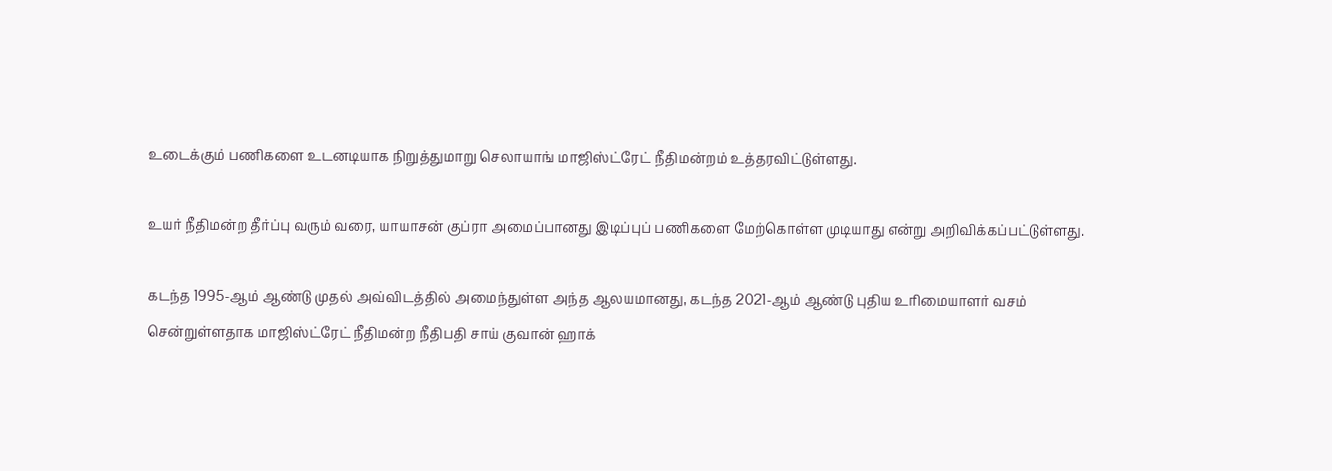உடைக்கும் பணிகளை உடனடியாக நிறுத்துமாறு செலாயாங் மாஜிஸ்ட்ரேட் நீதிமன்றம் உத்தரவிட்டுள்ளது.

உயர் நீதிமன்ற தீர்ப்பு வரும் வரை, யாயாசன் குப்ரா அமைப்பானது இடிப்புப் பணிகளை மேற்கொள்ள முடியாது என்று அறிவிக்கப்பட்டுள்ளது.

கடந்த 1995-ஆம் ஆண்டு முதல் அவ்விடத்தில் அமைந்துள்ள அந்த ஆலயமானது, கடந்த 2021-ஆம் ஆண்டு புதிய உரிமையாளர் வசம் சென்றுள்ளதாக மாஜிஸ்ட்ரேட் நீதிமன்ற நீதிபதி சாய் குவான் ஹாக்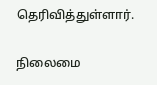தெரிவித்துள்ளார்.

நிலைமை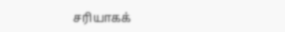சரியாகக்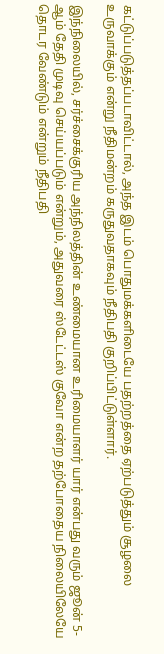கட்டுப்படுத்தப்படாவிட்டால், அந்த இடம் பொதுமக்களிடையே பதற்றத்தை ஏற்படுத்தும் சூழலை உருவாக்கும் என்று நீதிமன்றம் கருதுவதாகவும் நீதிபதி குறிப்பிட்டுள்ளார்.

இந்நிலையில், சர்ச்சைக்குரிய அந்நிலத்தின் உண்மையான உரிமையாளர் யார் என்பது வரும் ஜூன் 5-ஆம் தேதி முடிவு செய்யப்படும் என்றும், அதுவரை ஸ்டேட்டஸ் குவோ என்ற தற்போதைய நிலையிலேயே தொடர வேண்டும் என்றும் நீதிபதி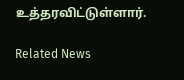உத்தரவிட்டுள்ளார்.

Related News